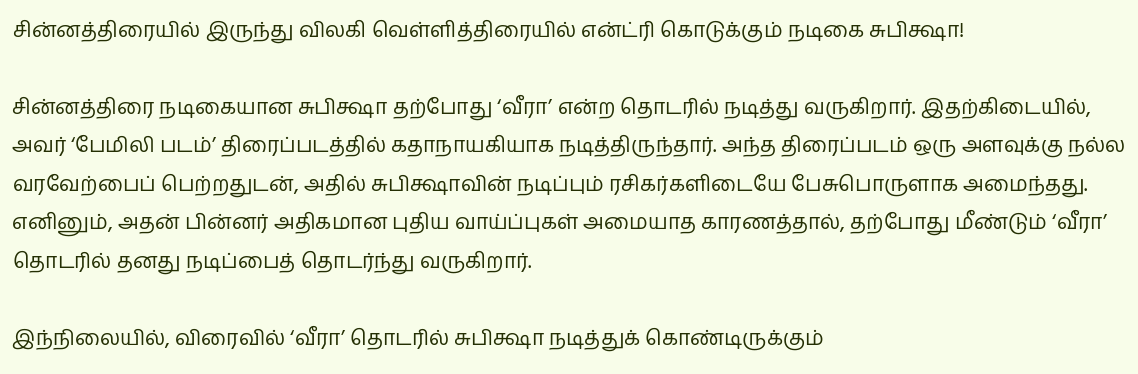சின்னத்திரையில் இருந்து விலகி வெள்ளித்திரையில் என்ட்ரி கொடுக்கும் நடிகை சுபிக்ஷா!

சின்னத்திரை நடிகையான சுபிக்ஷா தற்போது ‘வீரா’ என்ற தொடரில் நடித்து வருகிறார். இதற்கிடையில், அவர் ‘பேமிலி படம்’ திரைப்படத்தில் கதாநாயகியாக நடித்திருந்தார். அந்த திரைப்படம் ஒரு அளவுக்கு நல்ல வரவேற்பைப் பெற்றதுடன், அதில் சுபிக்ஷாவின் நடிப்பும் ரசிகர்களிடையே பேசுபொருளாக அமைந்தது. எனினும், அதன் பின்னர் அதிகமான புதிய வாய்ப்புகள் அமையாத காரணத்தால், தற்போது மீண்டும் ‘வீரா’ தொடரில் தனது நடிப்பைத் தொடர்ந்து வருகிறார்.

இந்நிலையில், விரைவில் ‘வீரா’ தொடரில் சுபிக்ஷா நடித்துக் கொண்டிருக்கும்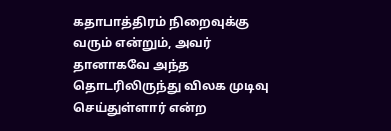கதாபாத்திரம் நிறைவுக்கு வரும் என்றும், அவர் தானாகவே அந்த தொடரிலிருந்து விலக முடிவு செய்துள்ளார் என்ற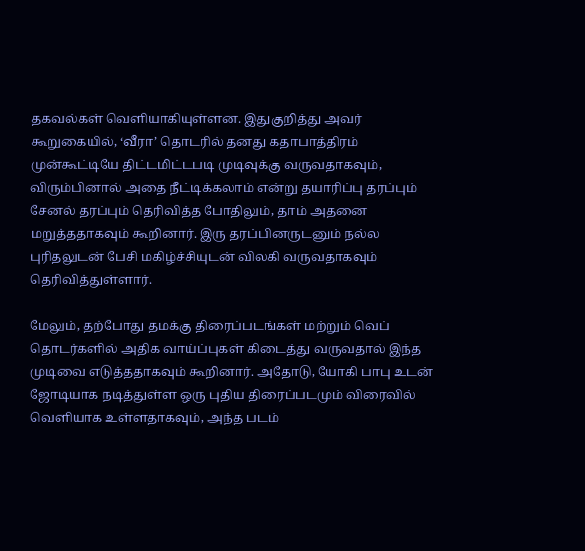தகவல்கள் வெளியாகியுள்ளன. இதுகுறித்து அவர் கூறுகையில், ‘வீரா’ தொடரில் தனது கதாபாத்திரம் முன்கூட்டியே திட்டமிட்டபடி முடிவுக்கு வருவதாகவும், விரும்பினால் அதை நீட்டிக்கலாம் என்று தயாரிப்பு தரப்பும் சேனல் தரப்பும் தெரிவித்த போதிலும், தாம் அதனை மறுத்ததாகவும் கூறினார். இரு தரப்பினருடனும் நல்ல புரிதலுடன் பேசி மகிழ்ச்சியுடன் விலகி வருவதாகவும் தெரிவித்துள்ளார்.

மேலும், தற்போது தமக்கு திரைப்படங்கள் மற்றும் வெப் தொடர்களில் அதிக வாய்ப்புகள் கிடைத்து வருவதால் இந்த முடிவை எடுத்ததாகவும் கூறினார். அதோடு, யோகி பாபு உடன் ஜோடியாக நடித்துள்ள ஒரு புதிய திரைப்படமும் விரைவில் வெளியாக உள்ளதாகவும், அந்த படம்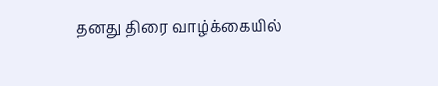தனது திரை வாழ்க்கையில்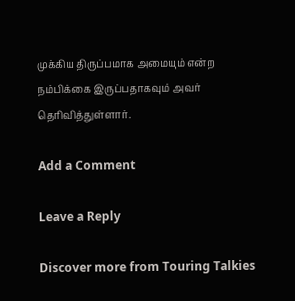முக்கிய திருப்பமாக அமையும் என்ற நம்பிக்கை இருப்பதாகவும் அவர் தெரிவித்துள்ளார்.

Add a Comment

Leave a Reply

Discover more from Touring Talkies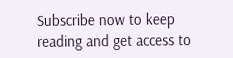Subscribe now to keep reading and get access to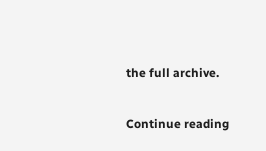the full archive.

Continue reading